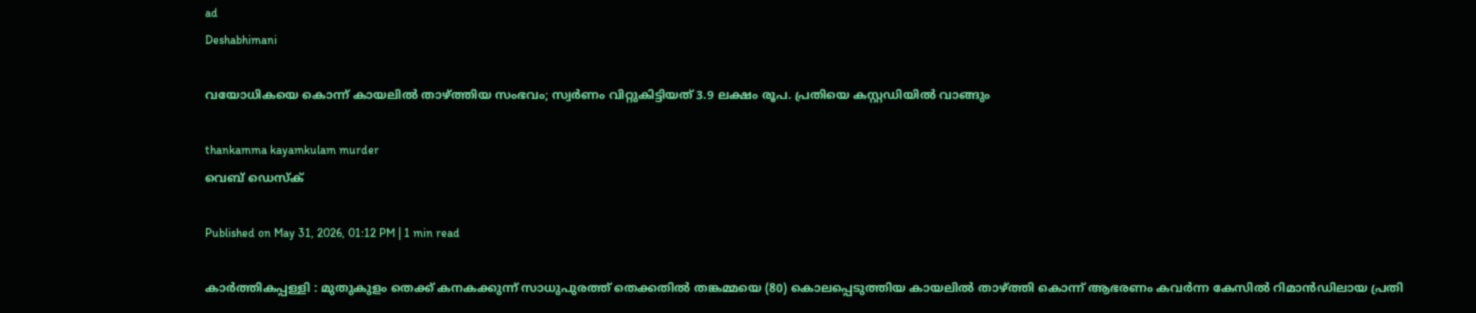ad
Deshabhimani

വയോധികയെ കൊന്ന്‌ കായലിൽ താഴ്‌ത്തിയ സംഭവം; സ്വര്‍ണം വിറ്റുകിട്ടിയത്‌ 3.9 ലക്ഷം രൂപ. പ്രതിയെ കസ്റ്റഡിയില്‍ വാങ്ങും

thankamma kayamkulam murder
വെബ് ഡെസ്ക്

Published on May 31, 2026, 01:12 PM | 1 min read

കാർത്തികപ്പള്ളി : മുതുകുളം തെക്ക് കനകക്കുന്ന് സാധുപുരത്ത് തെക്കതിൽ തങ്കമ്മയെ (80) കൊലപ്പെടുത്തിയ കായലിൽ താഴ്‌ത്തി കൊന്ന്‌ ആഭരണം കവർന്ന കേസിൽ റിമാൻഡിലായ പ്രതി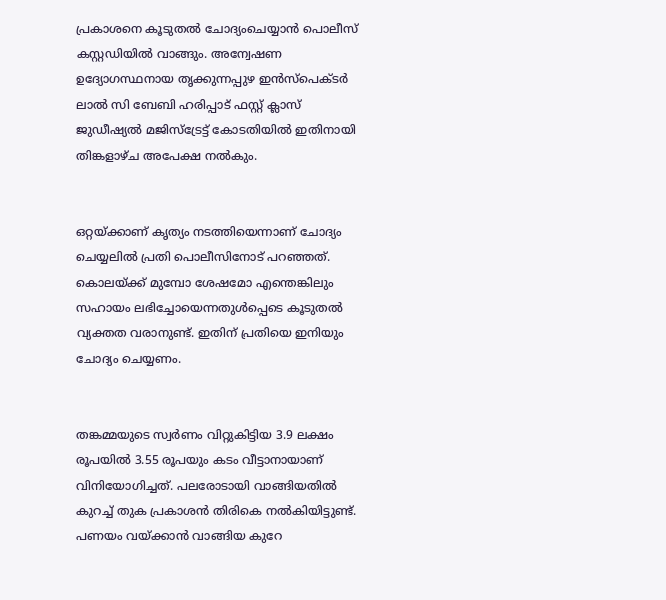പ്രകാശനെ കൂടുതൽ ചോദ്യംചെയ്യാൻ പൊലീസ് കസ്റ്റഡിയിൽ വാങ്ങും. അന്വേഷണ ഉദ്യോഗസ്ഥനായ തൃക്കുന്നപ്പുഴ ഇൻസ്‌പെക്ടർ ലാൽ സി ബേബി ഹരിപ്പാട് ഫസ്റ്റ് ക്ലാസ് ജുഡീഷ്യൽ മജിസ്‌ട്രേട്ട്‌ കോടതിയിൽ ഇതിനായി തിങ്കളാഴ്ച അപേക്ഷ നൽകും.


ഒറ്റയ്ക്കാണ് കൃത്യം നടത്തിയെന്നാണ് ചോദ്യം ചെയ്യലിൽ പ്രതി പൊലീസിനോട് പറഞ്ഞത്. കൊലയ്ക്ക്‌ മുമ്പോ ശേഷമോ എന്തെങ്കിലും സഹായം ലഭിച്ചോയെന്നതുൾപ്പെടെ കൂടുതൽ വ്യക്തത വരാനുണ്ട്. ഇതിന് പ്രതിയെ ഇനിയും ചോദ്യം ചെയ്യണം.


തങ്കമ്മയുടെ സ്വർണം വിറ്റുകിട്ടിയ 3.9 ലക്ഷം രൂപയിൽ 3.55 രൂപയും കടം വീട്ടാനായാണ് വിനിയോഗിച്ചത്. പലരോടായി വാങ്ങിയതിൽ കുറച്ച് തുക പ്രകാശൻ തിരികെ നൽകിയിട്ടുണ്ട്. പണയം വയ്‌ക്കാൻ വാങ്ങിയ കുറേ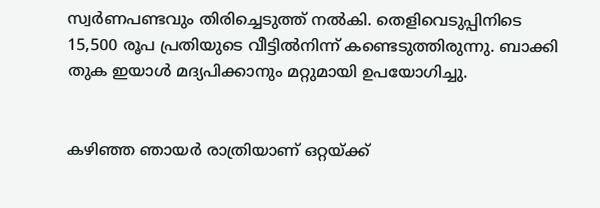സ്വർണപണ്ടവും തിരിച്ചെടുത്ത് നൽകി. തെളിവെടുപ്പിനിടെ 15,500 രൂപ പ്രതിയുടെ വീട്ടിൽനിന്ന് കണ്ടെടുത്തിരുന്നു. ബാക്കി തുക ഇയാൾ മദ്യപിക്കാനും മറ്റുമായി ഉപയോഗിച്ചു.


കഴിഞ്ഞ ഞായർ രാത്രിയാണ് ഒറ്റയ്ക്ക്‌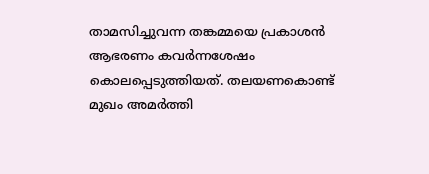താമസിച്ചുവന്ന തങ്കമ്മയെ പ്രകാശൻ ആഭരണം കവർന്നശേഷം കൊലപ്പെടുത്തിയത്. തലയണകൊണ്ട് മുഖം അമർത്തി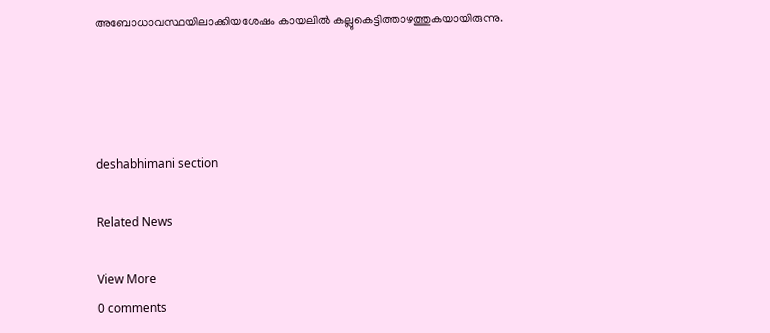അബോധാവസ്ഥയിലാക്കിയശേഷം കായലിൽ കല്ലുകെട്ടിത്താഴത്തുകയായിരുന്നു.




deshabhimani section

Related News

View More
0 comments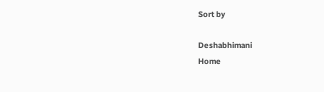Sort by

Deshabhimani
Home